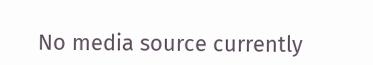No media source currently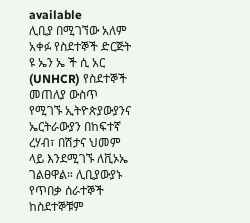available
ሊቢያ በሚገኘው አለም አቀፉ የስደተኞች ድርጅት ዩ ኤን ኤ ች ሲ አር (UNHCR) የስደተኞች መጠለያ ውስጥ የሚገኙ ኢትዮጵያውያንና ኤርትራውያን በከፍተኛ ረሃብ፣ በሽታና ህመም ላይ እንደሚገኙ ለቪኦኤ ገልፀዋል። ሊቢያውያኑ የጥበቃ ሰራተኞች ከስደተኞቹም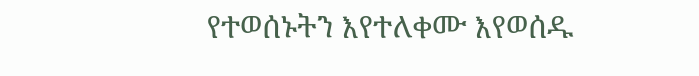የተወሰኑትን እየተለቀሙ እየወሰዱ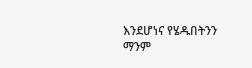እንደሆነና የሄዱበትንን ማንም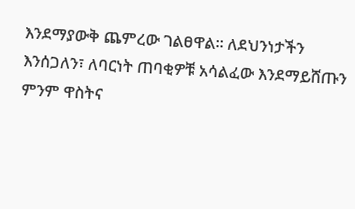እንደማያውቅ ጨምረው ገልፀዋል። ለደህንነታችን እንሰጋለን፣ ለባርነት ጠባቂዎቹ አሳልፈው እንደማይሸጡን ምንም ዋስትና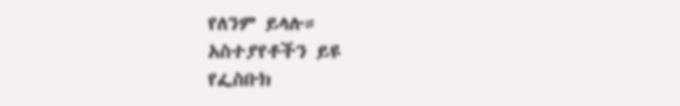የለንም ይላሉ።
አስተያየቶችን ይዩ
የፌስቡክ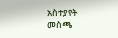አስተያየት መስጫ